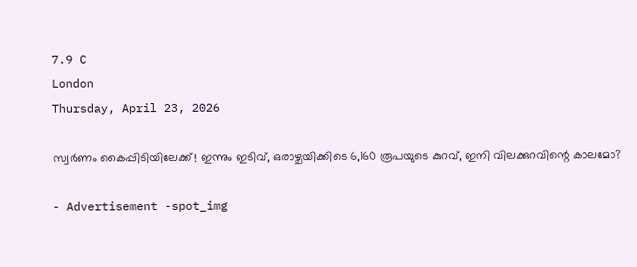7.9 C
London
Thursday, April 23, 2026

സ്വര്‍ണം കൈപ്പിടിയിലേക്ക്! ഇന്നും ഇടിവ്, ഒരാഴ്ചയിക്കിടെ 6,160 രൂപയുടെ കുറവ്, ഇനി വിലക്കുറവിന്റെ കാലമോ?

- Advertisement -spot_img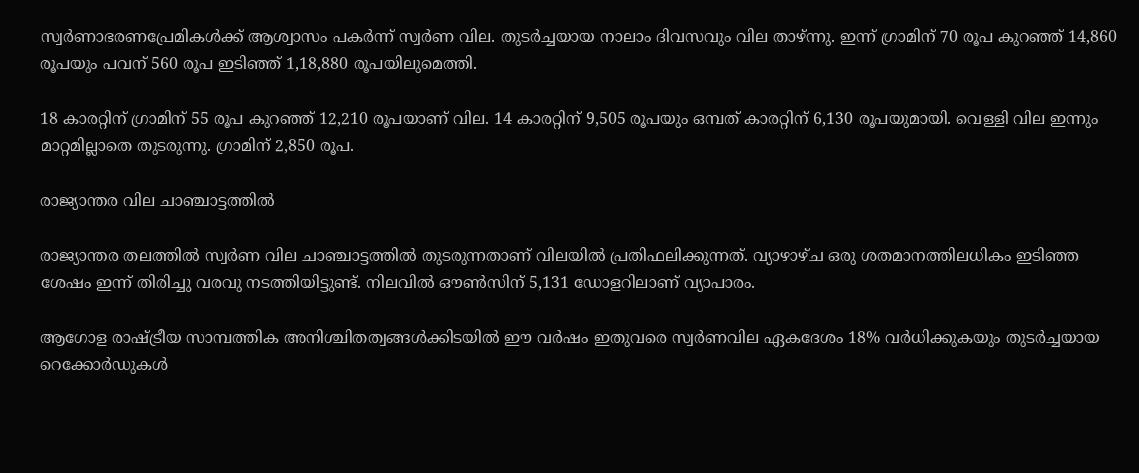സ്വര്‍ണാഭരണപ്രേമികള്‍ക്ക് ആശ്വാസം പകര്‍ന്ന് സ്വര്‍ണ വില. തുടര്‍ച്ചയായ നാലാം ദിവസവും വില താഴ്ന്നു. ഇന്ന് ഗ്രാമിന് 70 രൂപ കുറഞ്ഞ് 14,860 രൂപയും പവന് 560 രൂപ ഇടിഞ്ഞ് 1,18,880 രൂപയിലുമെത്തി.

18 കാരറ്റിന് ഗ്രാമിന് 55 രൂപ കുറഞ്ഞ് 12,210 രൂപയാണ് വില. 14 കാരറ്റിന് 9,505 രൂപയും ഒമ്പത് കാരറ്റിന് 6,130 രൂപയുമായി. വെള്ളി വില ഇന്നും മാറ്റമില്ലാതെ തുടരുന്നു. ഗ്രാമിന് 2,850 രൂപ.

രാജ്യാന്തര വില ചാഞ്ചാട്ടത്തില്‍

രാജ്യാന്തര തലത്തില്‍ സ്വര്‍ണ വില ചാഞ്ചാട്ടത്തില്‍ തുടരുന്നതാണ് വിലയില്‍ പ്രതിഫലിക്കുന്നത്. വ്യാഴാഴ്ച ഒരു ശതമാനത്തിലധികം ഇടിഞ്ഞ ശേഷം ഇന്ന് തിരിച്ചു വരവു നടത്തിയിട്ടുണ്ട്. നിലവില്‍ ഔണ്‍സിന് 5,131 ഡോളറിലാണ് വ്യാപാരം.

ആഗോള രാഷ്ട്രീയ സാമ്പത്തിക അനിശ്ചിതത്വങ്ങള്‍ക്കിടയില്‍ ഈ വര്‍ഷം ഇതുവരെ സ്വര്‍ണവില ഏകദേശം 18% വര്‍ധിക്കുകയും തുടര്‍ച്ചയായ റെക്കോര്‍ഡുകള്‍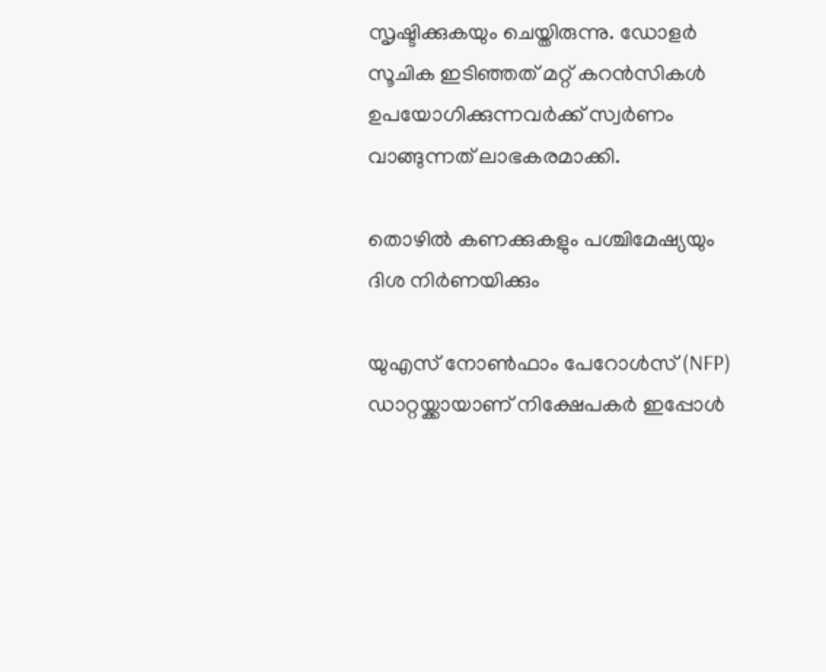സൃഷ്ടിക്കുകയും ചെയ്തിരുന്നു. ഡോളര്‍ സൂചിക ഇടിഞ്ഞത് മറ്റ് കറന്‍സികള്‍ ഉപയോഗിക്കുന്നവര്‍ക്ക് സ്വര്‍ണം വാങ്ങുന്നത് ലാഭകരമാക്കി.

തൊഴില്‍ കണക്കുകളും പശ്ചിമേഷ്യയും ദിശ നിര്‍ണയിക്കും

യുഎസ് നോണ്‍ഫാം പേറോള്‍സ് (NFP) ഡാറ്റയ്ക്കായാണ് നിക്ഷേപകര്‍ ഇപ്പോള്‍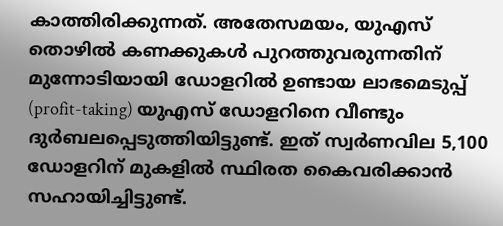കാത്തിരിക്കുന്നത്. അതേസമയം, യുഎസ് തൊഴില്‍ കണക്കുകള്‍ പുറത്തുവരുന്നതിന് മുന്നോടിയായി ഡോളറില്‍ ഉണ്ടായ ലാഭമെടുപ്പ് (profit-taking) യുഎസ് ഡോളറിനെ വീണ്ടും ദുര്‍ബലപ്പെടുത്തിയിട്ടുണ്ട്. ഇത് സ്വര്‍ണവില 5,100 ഡോളറിന് മുകളില്‍ സ്ഥിരത കൈവരിക്കാന്‍ സഹായിച്ചിട്ടുണ്ട്.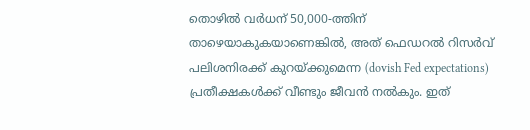തൊഴില്‍ വര്‍ധന് 50,000-ത്തിന് താഴെയാകുകയാണെങ്കില്‍, അത് ഫെഡറല്‍ റിസര്‍വ് പലിശനിരക്ക് കുറയ്ക്കുമെന്ന (dovish Fed expectations) പ്രതീക്ഷകള്‍ക്ക് വീണ്ടും ജീവന്‍ നല്‍കും. ഇത്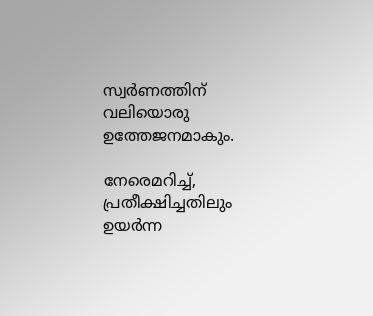സ്വര്‍ണത്തിന് വലിയൊരു ഉത്തേജനമാകും.

നേരെമറിച്ച്‌, പ്രതീക്ഷിച്ചതിലും ഉയര്‍ന്ന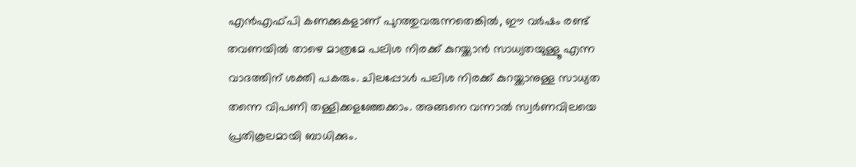എന്‍എഫ്പി കണക്കുകളാണ് പുറത്തുവരുന്നതെങ്കില്‍, ഈ വര്‍ഷം രണ്ട് തവണയില്‍ താഴെ മാത്രമേ പലിശ നിരക്ക് കുറയ്ക്കാന്‍ സാധ്യതയുള്ളൂ എന്ന വാദത്തിന് ശക്തി പകരും. ചിലപ്പോള്‍ പലിശ നിരക്ക് കുറയ്ക്കാനുള്ള സാധ്യത തന്നെ വിപണി തള്ളിക്കളഞ്ഞേക്കാം. അങ്ങനെ വന്നാല്‍ സ്വര്‍ണവിലയെ പ്രതികൂലമായി ബാധിക്കും.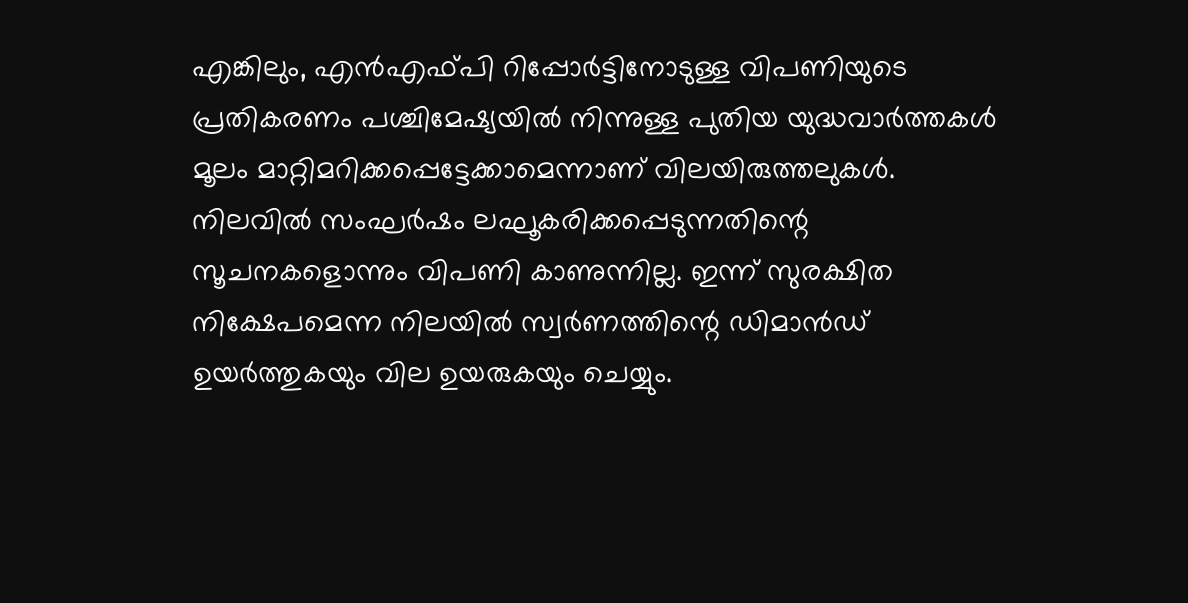എങ്കിലും, എന്‍എഫ്പി റിപ്പോര്‍ട്ടിനോടുള്ള വിപണിയുടെ പ്രതികരണം പശ്ചിമേഷ്യയില്‍ നിന്നുള്ള പുതിയ യുദ്ധവാര്‍ത്തകള്‍ മൂലം മാറ്റിമറിക്കപ്പെട്ടേക്കാമെന്നാണ് വിലയിരുത്തലുകള്‍. നിലവില്‍ സംഘര്‍ഷം ലഘൂകരിക്കപ്പെടുന്നതിന്റെ സൂചനകളൊന്നും വിപണി കാണുന്നില്ല. ഇന്ന് സുരക്ഷിത നിക്ഷേപമെന്ന നിലയില്‍ സ്വര്‍ണത്തിന്റെ ഡിമാന്‍ഡ് ഉയര്‍ത്തുകയും വില ഉയരുകയും ചെയ്യും.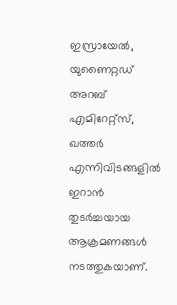ഇസ്രായേല്‍, യുണൈറ്റഡ് അറബ് എമിറേറ്റ്‌സ്, ഖത്തര്‍ എന്നിവിടങ്ങളില്‍ ഇറാന്‍ തുടര്‍ച്ചയായ ആക്രമണങ്ങള്‍ നടത്തുകയാണ്.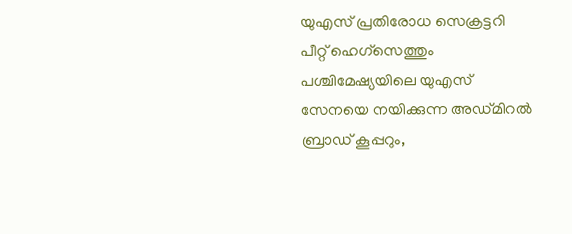യുഎസ് പ്രതിരോധ സെക്രട്ടറി പീറ്റ് ഹെഗ്സെത്തും പശ്ചിമേഷ്യയിലെ യുഎസ് സേനയെ നയിക്കുന്ന അഡ്മിറല്‍ ബ്രാഡ് കൂപ്പറും,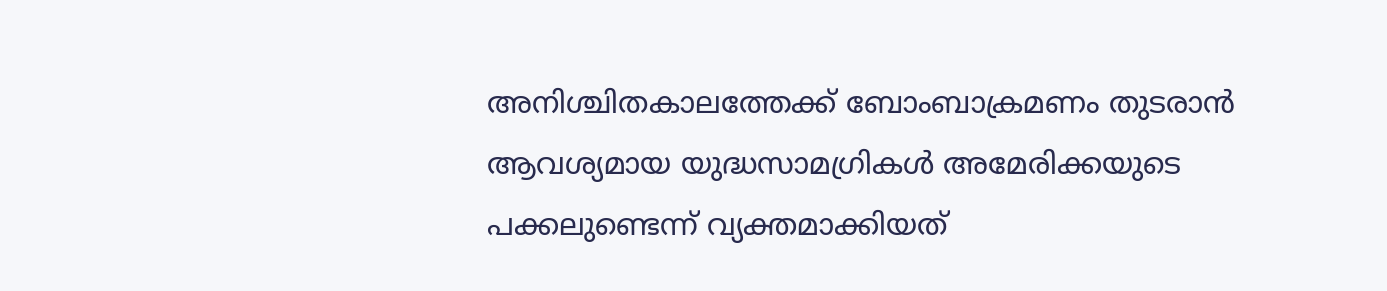അനിശ്ചിതകാലത്തേക്ക് ബോംബാക്രമണം തുടരാന്‍ ആവശ്യമായ യുദ്ധസാമഗ്രികള്‍ അമേരിക്കയുടെ പക്കലുണ്ടെന്ന് വ്യക്തമാക്കിയത്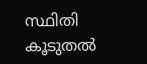സ്ഥിതി കൂടുതല്‍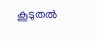കൂടുതല്‍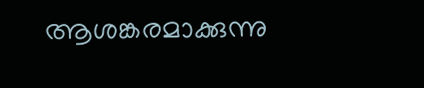ആശങ്കരമാക്കുന്നു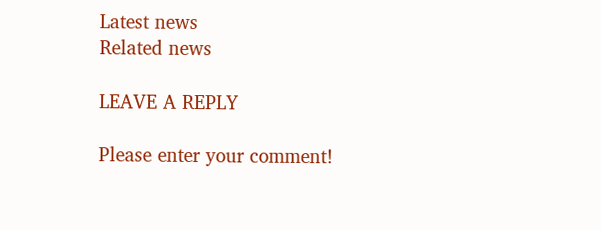Latest news
Related news

LEAVE A REPLY

Please enter your comment!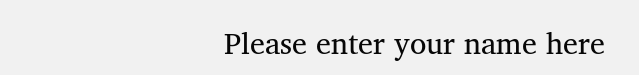Please enter your name here